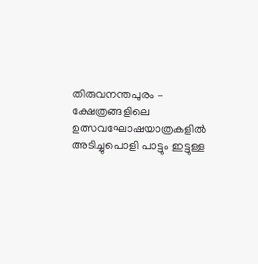തിരുവനന്തപുരം – ക്ഷേത്രങ്ങളിലെ ഉത്സവഘോഷയാത്രകളിൽ അടിച്ചുപൊളി പാട്ടും ഇട്ടുള്ള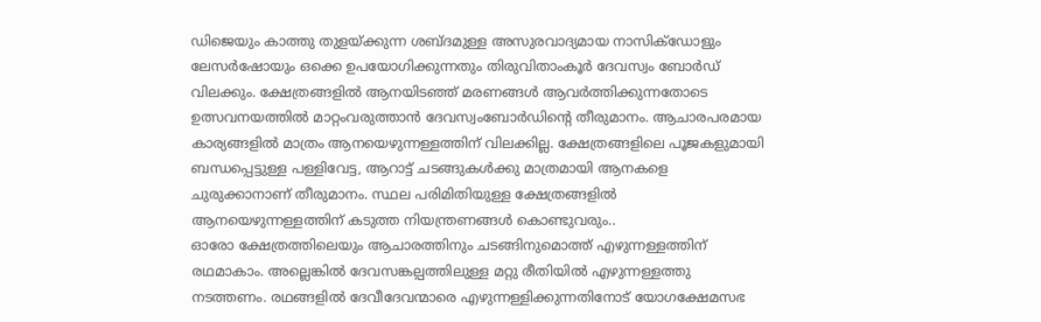ഡിജെയും കാത്തു തുളയ്ക്കുന്ന ശബ്ദമുള്ള അസുരവാദ്യമായ നാസിക്ഡോളും ലേസർഷോയും ഒക്കെ ഉപയോഗിക്കുന്നതും തിരുവിതാംകൂർ ദേവസ്വം ബോർഡ് വിലക്കും. ക്ഷേത്രങ്ങളിൽ ആനയിടഞ്ഞ് മരണങ്ങൾ ആവർത്തിക്കുന്നതോടെ ഉത്സവനയത്തിൽ മാറ്റംവരുത്താൻ ദേവസ്വംബോർഡിന്റെ തീരുമാനം. ആചാരപരമായ കാര്യങ്ങളിൽ മാത്രം ആനയെഴുന്നള്ളത്തിന് വിലക്കില്ല. ക്ഷേത്രങ്ങളിലെ പൂജകളുമായി ബന്ധപ്പെട്ടുള്ള പള്ളിവേട്ട, ആറാട്ട് ചടങ്ങുകൾക്കു മാത്രമായി ആനകളെ ചുരുക്കാനാണ് തീരുമാനം. സ്ഥല പരിമിതിയുള്ള ക്ഷേത്രങ്ങളിൽ ആനയെഴുന്നള്ളത്തിന് കടുത്ത നിയന്ത്രണങ്ങൾ കൊണ്ടുവരും..
ഓരോ ക്ഷേത്രത്തിലെയും ആചാരത്തിനും ചടങ്ങിനുമൊത്ത് എഴുന്നള്ളത്തിന് രഥമാകാം. അല്ലെങ്കിൽ ദേവസങ്കല്പത്തിലുള്ള മറ്റു രീതിയിൽ എഴുന്നള്ളത്തു നടത്തണം. രഥങ്ങളിൽ ദേവീദേവന്മാരെ എഴുന്നള്ളിക്കുന്നതിനോട് യോഗക്ഷേമസഭ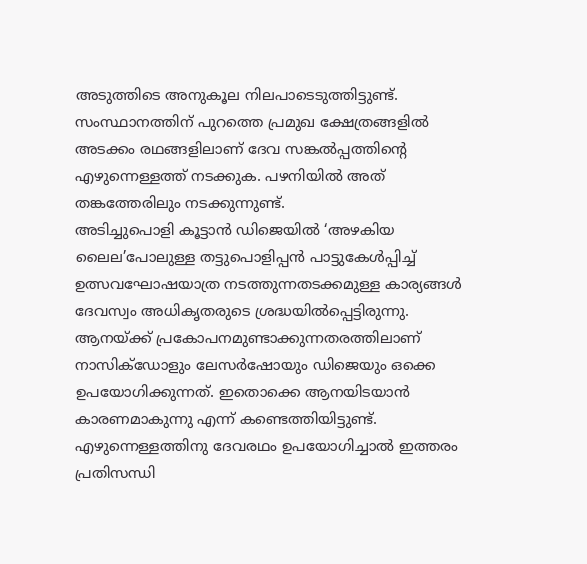അടുത്തിടെ അനുകൂല നിലപാടെടുത്തിട്ടുണ്ട്. സംസ്ഥാനത്തിന് പുറത്തെ പ്രമുഖ ക്ഷേത്രങ്ങളിൽ അടക്കം രഥങ്ങളിലാണ് ദേവ സങ്കൽപ്പത്തിന്റെ എഴുന്നെള്ളത്ത് നടക്കുക. പഴനിയിൽ അത് തങ്കത്തേരിലും നടക്കുന്നുണ്ട്.
അടിച്ചുപൊളി കൂട്ടാൻ ഡിജെയിൽ ‘അഴകിയ ലൈല’പോലുള്ള തട്ടുപൊളിപ്പൻ പാട്ടുകേൾപ്പിച്ച് ഉത്സവഘോഷയാത്ര നടത്തുന്നതടക്കമുള്ള കാര്യങ്ങൾ ദേവസ്വം അധികൃതരുടെ ശ്രദ്ധയിൽപ്പെട്ടിരുന്നു. ആനയ്ക്ക് പ്രകോപനമുണ്ടാക്കുന്നതരത്തിലാണ് നാസിക്ഡോളും ലേസർഷോയും ഡിജെയും ഒക്കെ ഉപയോഗിക്കുന്നത്. ഇതൊക്കെ ആനയിടയാൻ കാരണമാകുന്നു എന്ന് കണ്ടെത്തിയിട്ടുണ്ട്. എഴുന്നെള്ളത്തിനു ദേവരഥം ഉപയോഗിച്ചാൽ ഇത്തരം പ്രതിസന്ധി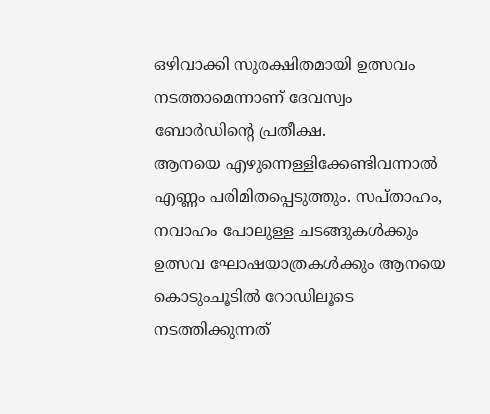ഒഴിവാക്കി സുരക്ഷിതമായി ഉത്സവം നടത്താമെന്നാണ് ദേവസ്വം ബോർഡിന്റെ പ്രതീക്ഷ.
ആനയെ എഴുന്നെള്ളിക്കേണ്ടിവന്നാൽ എണ്ണം പരിമിതപ്പെടുത്തും. സപ്താഹം, നവാഹം പോലുള്ള ചടങ്ങുകൾക്കും ഉത്സവ ഘോഷയാത്രകൾക്കും ആനയെ കൊടുംചൂടിൽ റോഡിലൂടെ നടത്തിക്കുന്നത്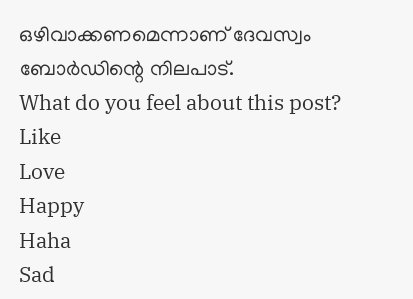ഒഴിവാക്കണമെന്നാണ് ദേവസ്വം ബോർഡിന്റെ നിലപാട്.
What do you feel about this post?
Like
Love
Happy
Haha
Sad